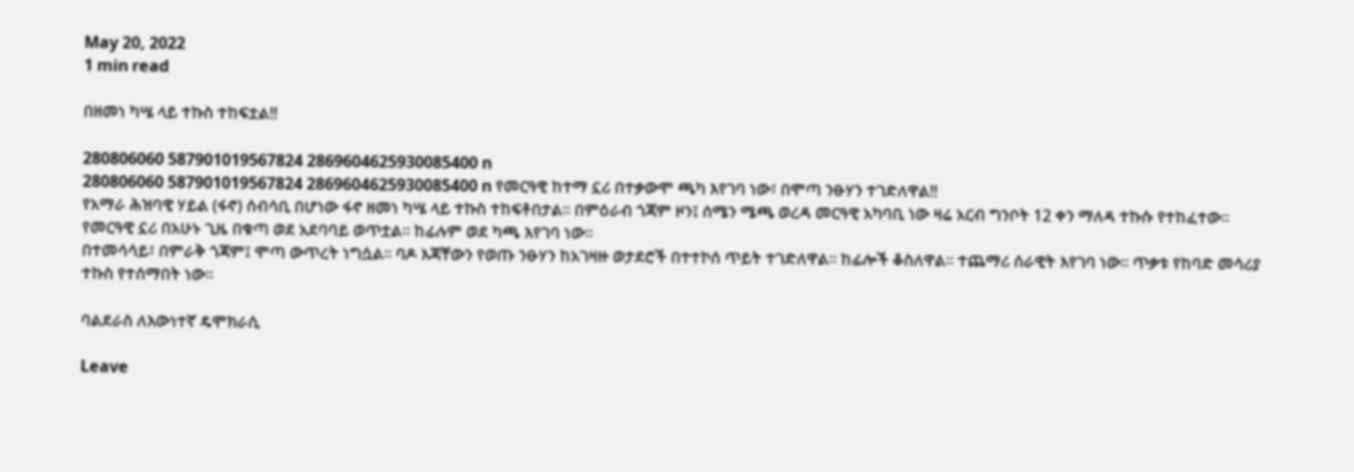May 20, 2022
1 min read

በዘመነ ካሤ ላይ ተኩስ ተከፍቷል!!

280806060 587901019567824 2869604625930085400 n
280806060 587901019567824 2869604625930085400 n የመርዓዊ ከተማ ኗሪ በተቃውሞ ጫካ እየገባ ነው፣ በሞጣ ንፁሃን ተገድለዋል!!
የአማራ ሕዝባዊ ሃይል (ፋኖ) ሰብሳቢ በሆነው ፋኖ ዘመነ ካሤ ላይ ተኩስ ተከፍቶበታል። በምዕራብ ጎጃም ዞን፤ ሰሜን ሜጫ ወረዳ መርዓዊ አካባቢ ነው ዛሬ አርብ ግንቦት 12 ቀን ማለዳ ተኩሱ የተከፈተው።
የመርዓዊ ኗሪ በአሁኑ ጊዜ በቁጣ ወደ አደባባይ ወጥቷል። ከፊሉም ወደ ካጫ እየገባ ነው።
በተመሳሳይ፣ በምራቅ ጎጃም፤ ሞጣ ውጥረት ነግሷል። ባዶ እጃቸውን የወጡ ንፁሃን ከአገዛዙ ወታደሮች በተተኮሰ ጥይት ተገድለዋል። ከፊሎች ቆስለዋል። ተጨማሪ ሰራዊት እየገባ ነው። ጥቃቱ የከባድ መሳሪያ ተኩስ የተሰማበት ነው።

ባልደራስ ለእውነተኛ ዴሞክራሲ

Leave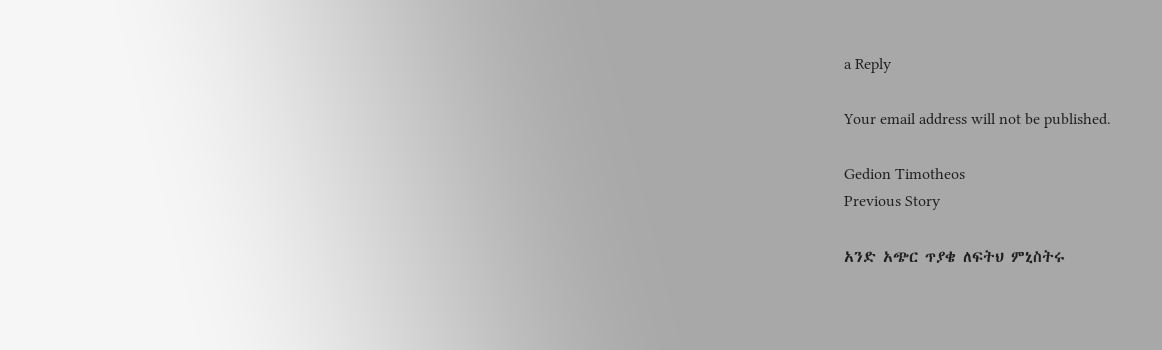a Reply

Your email address will not be published.

Gedion Timotheos
Previous Story

አንድ አጭር ጥያቄ ለፍትህ ምኒስትሩ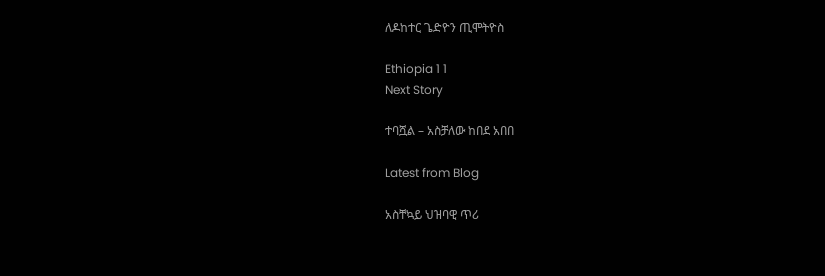ለዶከተር ጌድዮን ጢሞትዮስ

Ethiopia 1 1
Next Story

ተባሿል – አስቻለው ከበደ አበበ

Latest from Blog

አስቸኳይ ህዝባዊ ጥሪ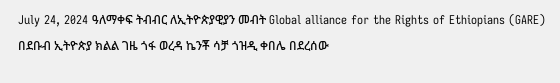July 24, 2024 ዓለማቀፍ ትብብር ለኢትዮጵያዊያን መብት Global alliance for the Rights of Ethiopians (GARE) በደቡብ ኢትዮጵያ ክልል ገዜ ጎፋ ወረዳ ኬንቾ ሳቻ ጎዝዲ ቀበሌ በደረሰው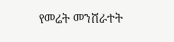የመሬት መንሸራተት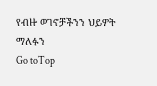የብዙ ወገኖቻችንን ህይዎት ማለፉን
Go toTop